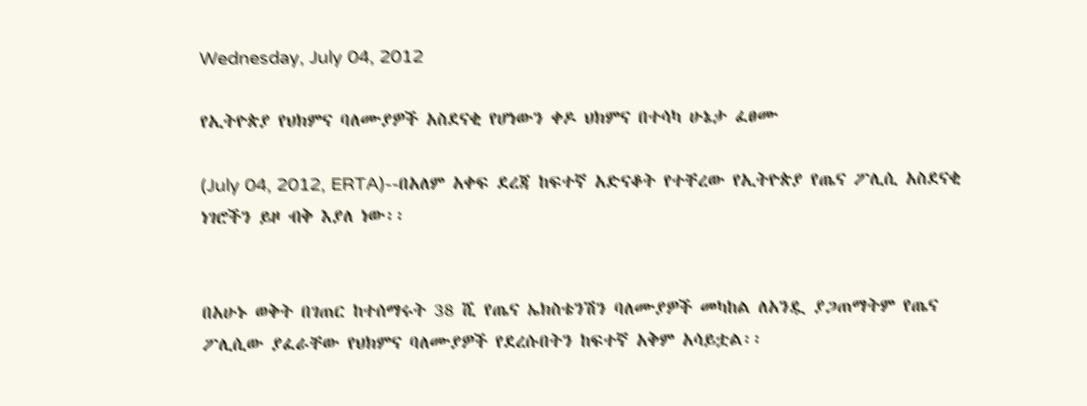Wednesday, July 04, 2012

የኢትዮጵያ የህክምና ባለሙያዎች አስደናቂ የሆነውን ቀዶ ህክምና በተሳካ ሁኔታ ፈፀሙ

(July 04, 2012, ERTA)--በአለም አቀፍ ደረጃ ከፍተኛ አድናቆት የተቸረው የኢትዮጵያ የጤና ፖሊሲ አስደናቂ ነገሮችን ይዞ ብቅ እያለ ነው፡፡


በአሁኑ ወቅት በገጠር ከተሰማሩት 38 ሺ የጤና ኤክስቴንሽን ባለሙያዎች መካከል ለአንዷ ያጋጠማትም የጤና ፖሊሲው ያፈራቸው የህክምና ባለሙያዎች የደረሱበትን ከፍተኛ አቅም አሳይቷል፡፡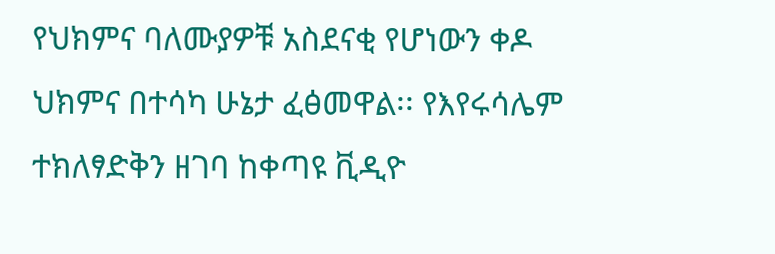የህክምና ባለሙያዎቹ አስደናቂ የሆነውን ቀዶ ህክምና በተሳካ ሁኔታ ፈፅመዋል፡፡ የእየሩሳሌም ተክለፃድቅን ዘገባ ከቀጣዩ ቪዲዮ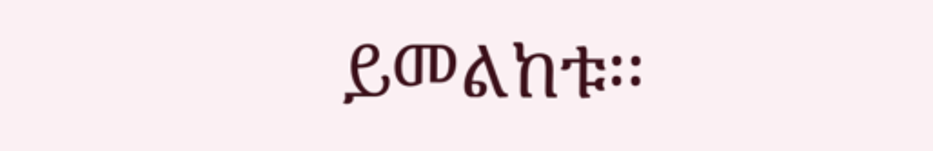ይመልከቱ፡፡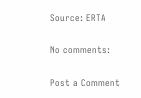Source: ERTA

No comments:

Post a Comment